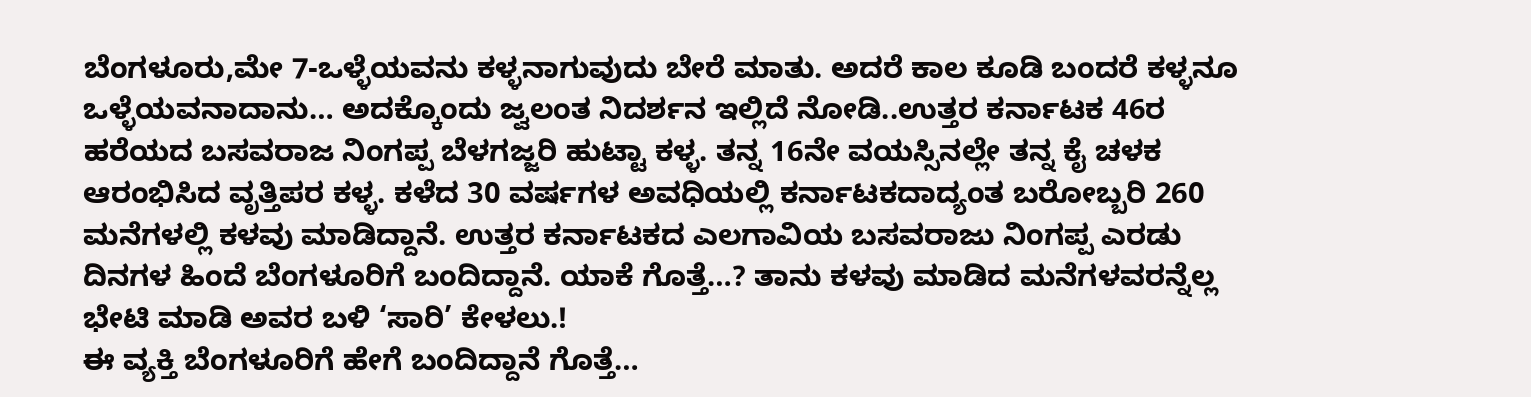ಬೆಂಗಳೂರು,ಮೇ 7-ಒಳ್ಳೆಯವನು ಕಳ್ಳನಾಗುವುದು ಬೇರೆ ಮಾತು. ಅದರೆ ಕಾಲ ಕೂಡಿ ಬಂದರೆ ಕಳ್ಳನೂ ಒಳ್ಳೆಯವನಾದಾನು… ಅದಕ್ಕೊಂದು ಜ್ವಲಂತ ನಿದರ್ಶನ ಇಲ್ಲಿದೆ ನೋಡಿ..ಉತ್ತರ ಕರ್ನಾಟಕ 46ರ ಹರೆಯದ ಬಸವರಾಜ ನಿಂಗಪ್ಪ ಬೆಳಗಜ್ಜರಿ ಹುಟ್ಟಾ ಕಳ್ಳ. ತನ್ನ 16ನೇ ವಯಸ್ಸಿನಲ್ಲೇ ತನ್ನ ಕೈ ಚಳಕ ಆರಂಭಿಸಿದ ವೃತ್ತಿಪರ ಕಳ್ಳ. ಕಳೆದ 30 ವರ್ಷಗಳ ಅವಧಿಯಲ್ಲಿ ಕರ್ನಾಟಕದಾದ್ಯಂತ ಬರೋಬ್ಬರಿ 260 ಮನೆಗಳಲ್ಲಿ ಕಳವು ಮಾಡಿದ್ದಾನೆ. ಉತ್ತರ ಕರ್ನಾಟಕದ ಎಲಗಾವಿಯ ಬಸವರಾಜು ನಿಂಗಪ್ಪ ಎರಡು ದಿನಗಳ ಹಿಂದೆ ಬೆಂಗಳೂರಿಗೆ ಬಂದಿದ್ದಾನೆ. ಯಾಕೆ ಗೊತ್ತೆ…? ತಾನು ಕಳವು ಮಾಡಿದ ಮನೆಗಳವರನ್ನೆಲ್ಲ ಭೇಟಿ ಮಾಡಿ ಅವರ ಬಳಿ ‘ಸಾರಿ’ ಕೇಳಲು.!
ಈ ವ್ಯಕ್ತಿ ಬೆಂಗಳೂರಿಗೆ ಹೇಗೆ ಬಂದಿದ್ದಾನೆ ಗೊತ್ತೆ…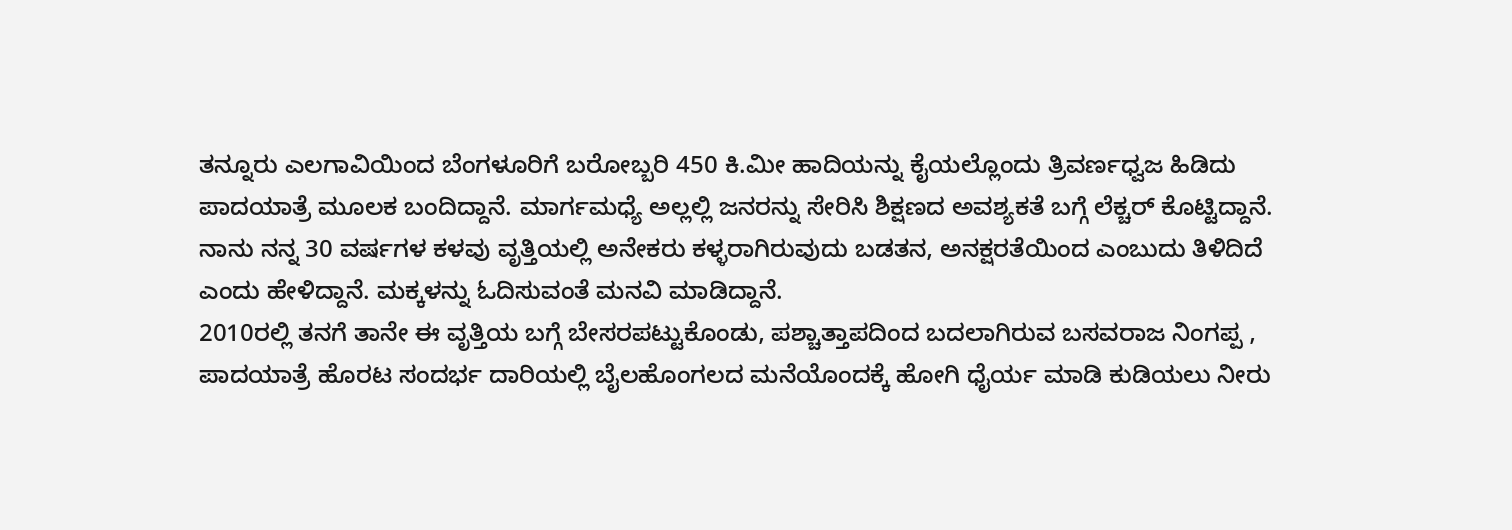ತನ್ನೂರು ಎಲಗಾವಿಯಿಂದ ಬೆಂಗಳೂರಿಗೆ ಬರೋಬ್ಬರಿ 450 ಕಿ.ಮೀ ಹಾದಿಯನ್ನು ಕೈಯಲ್ಲೊಂದು ತ್ರಿವರ್ಣಧ್ವಜ ಹಿಡಿದು ಪಾದಯಾತ್ರೆ ಮೂಲಕ ಬಂದಿದ್ದಾನೆ. ಮಾರ್ಗಮಧ್ಯೆ ಅಲ್ಲಲ್ಲಿ ಜನರನ್ನು ಸೇರಿಸಿ ಶಿಕ್ಷಣದ ಅವಶ್ಯಕತೆ ಬಗ್ಗೆ ಲೆಕ್ಚರ್ ಕೊಟ್ಟಿದ್ದಾನೆ. ನಾನು ನನ್ನ 30 ವರ್ಷಗಳ ಕಳವು ವೃತ್ತಿಯಲ್ಲಿ ಅನೇಕರು ಕಳ್ಳರಾಗಿರುವುದು ಬಡತನ, ಅನಕ್ಷರತೆಯಿಂದ ಎಂಬುದು ತಿಳಿದಿದೆ ಎಂದು ಹೇಳಿದ್ದಾನೆ. ಮಕ್ಕಳನ್ನು ಓದಿಸುವಂತೆ ಮನವಿ ಮಾಡಿದ್ದಾನೆ.
2010ರಲ್ಲಿ ತನಗೆ ತಾನೇ ಈ ವೃತ್ತಿಯ ಬಗ್ಗೆ ಬೇಸರಪಟ್ಟುಕೊಂಡು, ಪಶ್ಚಾತ್ತಾಪದಿಂದ ಬದಲಾಗಿರುವ ಬಸವರಾಜ ನಿಂಗಪ್ಪ , ಪಾದಯಾತ್ರೆ ಹೊರಟ ಸಂದರ್ಭ ದಾರಿಯಲ್ಲಿ ಬೈಲಹೊಂಗಲದ ಮನೆಯೊಂದಕ್ಕೆ ಹೋಗಿ ಧೈರ್ಯ ಮಾಡಿ ಕುಡಿಯಲು ನೀರು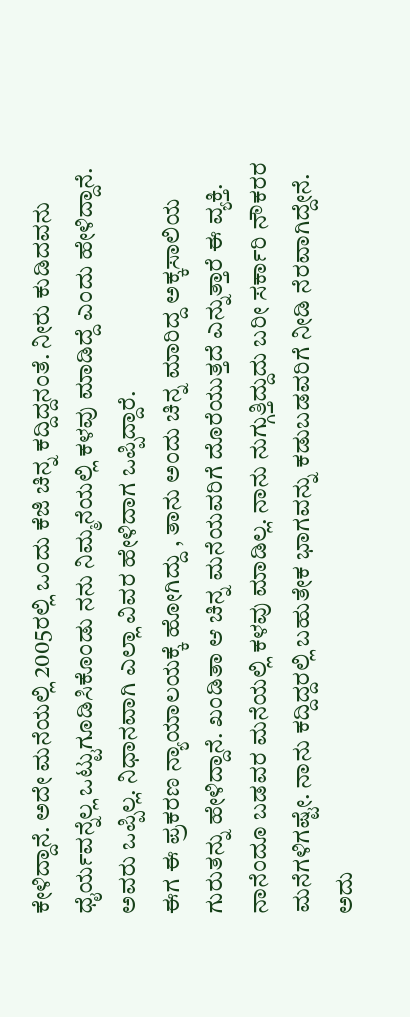ಕೇಳಿದ್ದಾನೆ. ಅದೇ ಮನೆಯಲ್ಲಿ 2005ರಲ್ಲಿ ಒಂದು ಕೆಜಿ ಚಿನ್ನ ಕದ್ದಿದ್ದನಂತೆ. ನೀರು ಕುಡಿದವನು ಧೈರ್ಯವನ್ನೆಲ್ಲ ಒಟ್ಟುಗೂಡಿಸಿಕೊಂಡು ನನು ನಿಮ್ಮನೆಯಲ್ಲಿ ಕಳವು ಮಾಡಿದ್ದೆ ಎಂದು ಹೇಳಿದ್ದಾನೆ. ಅವರು ಒಪ್ಪಿಲ್ಲ. ನಿಧಾನವಾಗಿ ಎಲ್ಲಾ ವಿವರ ಹೇಳಿದಾಗ ಒಪ್ಪಿದ್ದಾರೆ.
ಈಗ ಈ ಪ್ರಕರಣ ನ್ಯಾಯಾಲಯಕ್ಕೆ ಹೋಗಿದ್ದು , ತಾನು ಅಂದು ಚಿನ್ನ ಮಾರಿದ್ದ ಅಕ್ಕಸಾಲಿಯ ಗುರುತನ್ನು ಹೇಳಿದ್ದಾನೆ. ಖಂಡಿತಾ ಆ ಚಿನ್ನ ಮನೆಯವರಿಗೆ ದೊರೆಯುತ್ತದೆ ಎನ್ನುತ್ತಾರೆ ಈ ವ್ಯಕ್ತಿ. ನಾನೆಂದೂ ಬಡವರ ಮನೆಯಲ್ಲಿ ಕಳವು ಮಾಡಿಲ್ಲ. ನಾನು ನುಗ್ಗುತ್ತಿದ್ದುದು ಬರೀ ಸರ್ಕಾರಿ ನೌಕರರ ಮನೆಗಳಿಗಷ್ಟೇ. ನಾನು ಕದ್ದಿದ್ದರಲ್ಲಿ ಬಹುತೇಕ ಭಾಗವನ್ನು ಕಡುಬಡವರಿಗೆ ನೀಡಿ ನೆರವಾಗಿದ್ದೇನೆ. ಅದು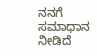ನನಗೆ ಸಮಾಧಾನ ನೀಡಿದೆ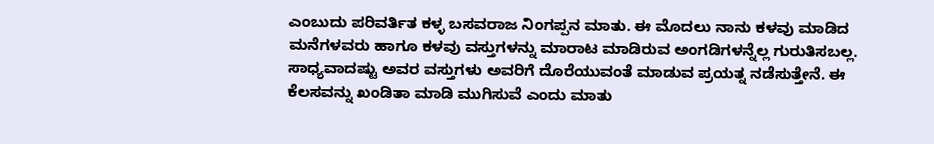ಎಂಬುದು ಪರಿವರ್ತಿತ ಕಳ್ಳ ಬಸವರಾಜ ನಿಂಗಪ್ಪನ ಮಾತು. ಈ ಮೊದಲು ನಾನು ಕಳವು ಮಾಡಿದ ಮನೆಗಳವರು ಹಾಗೂ ಕಳವು ವಸ್ತುಗಳನ್ನು ಮಾರಾಟ ಮಾಡಿರುವ ಅಂಗಡಿಗಳನ್ನೆಲ್ಲ ಗುರುತಿಸಬಲ್ಲ. ಸಾಧ್ಯವಾದಷ್ಟು ಅವರ ವಸ್ತುಗಳು ಅವರಿಗೆ ದೊರೆಯುವಂತೆ ಮಾಡುವ ಪ್ರಯತ್ನ ನಡೆಸುತ್ತೇನೆ. ಈ ಕೆಲಸವನ್ನು ಖಂಡಿತಾ ಮಾಡಿ ಮುಗಿಸುವೆ ಎಂದು ಮಾತು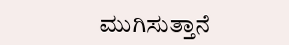ಮುಗಿಸುತ್ತಾನೆ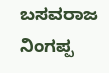ಬಸವರಾಜ ನಿಂಗಪ್ಪ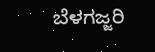ಬೆಳಗಜ್ಜರಿ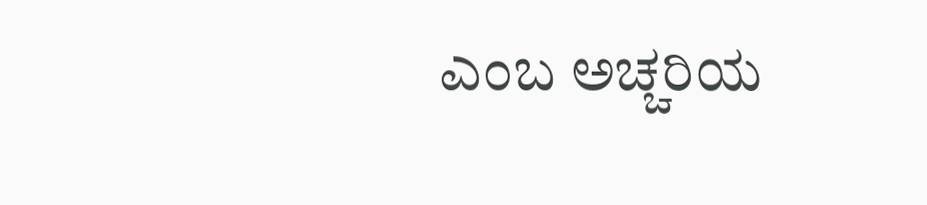ಎಂಬ ಅಚ್ಚರಿಯ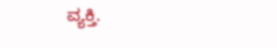ವ್ಯಕ್ತಿ.